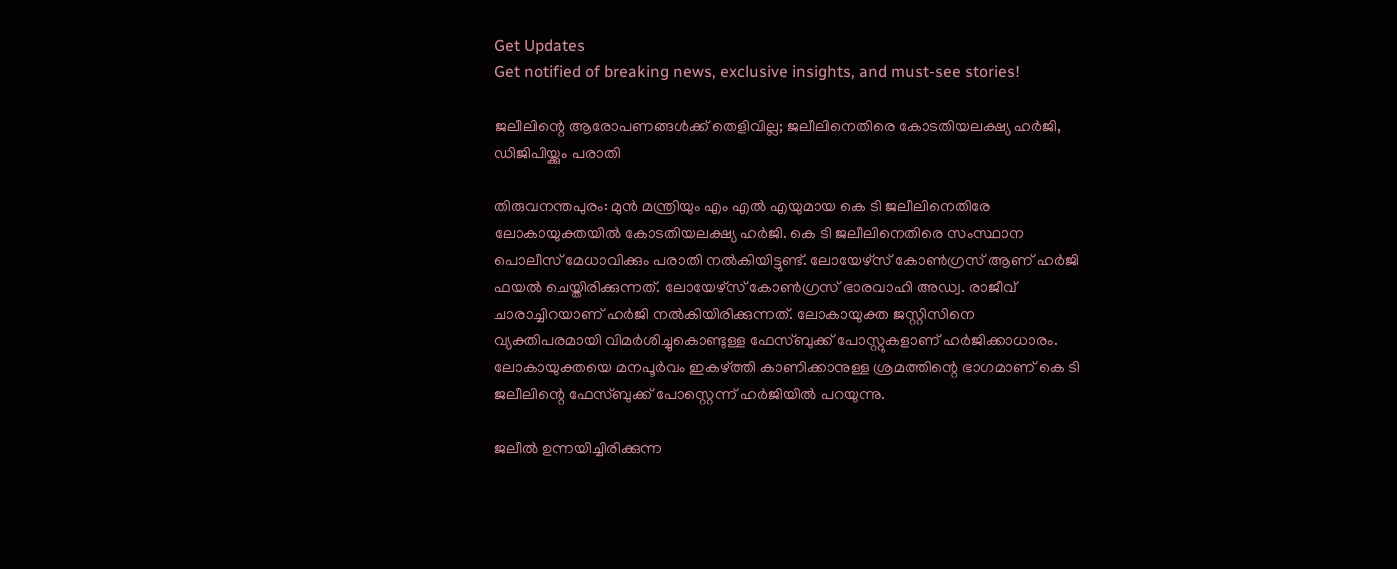Get Updates
Get notified of breaking news, exclusive insights, and must-see stories!

ജലീലിന്റെ ആരോപണങ്ങള്‍ക്ക് തെളിവില്ല; ജലീലിനെതിരെ കോടതിയലക്ഷ്യ ഹര്‍ജി, ഡിജിപിയ്ക്കും പരാതി

തിരുവനന്തപുരം: മുന്‍ മന്ത്രിയും എം എല്‍ എയുമായ കെ ടി ജലീലിനെതിരേ ലോകായുക്തയില്‍ കോടതിയലക്ഷ്യ ഹര്‍ജി. കെ ടി ജലീലിനെതിരെ സംസ്ഥാന പൊലീസ് മേധാവിക്കും പരാതി നല്‍കിയിട്ടുണ്ട്. ലോയേഴ്സ് കോണ്‍ഗ്രസ് ആണ് ഹര്‍ജി ഫയല്‍ ചെയ്തിരിക്കുന്നത്. ലോയേഴ്സ് കോണ്‍ഗ്രസ് ഭാരവാഹി അഡ്വ. രാജീവ് ചാരാച്ചിറയാണ് ഹര്‍ജി നല്‍കിയിരിക്കുന്നത്. ലോകായുക്ത ജസ്റ്റിസിനെ വ്യക്തിപരമായി വിമര്‍ശിച്ചുകൊണ്ടുള്ള ഫേസ്ബുക്ക് പോസ്റ്റുകളാണ് ഹര്‍ജിക്കാധാരം. ലോകായുക്തയെ മനപൂര്‍വം ഇകഴ്ത്തി കാണിക്കാനുള്ള ശ്രമത്തിന്റെ ഭാഗമാണ് കെ ടി ജലീലിന്റെ ഫേസ്ബുക്ക് പോസ്റ്റെന്ന് ഹര്‍ജിയില്‍ പറയുന്നു.

ജലീല്‍ ഉന്നയിച്ചിരിക്കുന്ന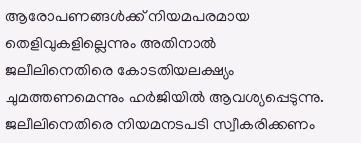ആരോപണങ്ങള്‍ക്ക് നിയമപരമായ തെളിവുകളില്ലെന്നും അതിനാല്‍ ജലീലിനെതിരെ കോടതിയലക്ഷ്യം ചുമത്തണമെന്നും ഹര്‍ജിയില്‍ ആവശ്യപ്പെടുന്നു. ജലീലിനെതിരെ നിയമനടപടി സ്വീകരിക്കണം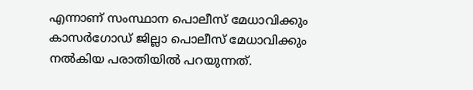എന്നാണ് സംസ്ഥാന പൊലീസ് മേധാവിക്കും കാസര്‍ഗോഡ് ജില്ലാ പൊലീസ് മേധാവിക്കും നല്‍കിയ പരാതിയില്‍ പറയുന്നത്.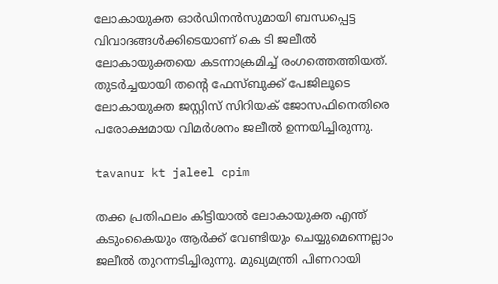ലോകായുക്ത ഓര്‍ഡിനന്‍സുമായി ബന്ധപ്പെട്ട വിവാദങ്ങള്‍ക്കിടെയാണ് കെ ടി ജലീല്‍ ലോകായുക്തയെ കടന്നാക്രമിച്ച് രംഗത്തെത്തിയത്. തുടര്‍ച്ചയായി തന്റെ ഫേസ്ബുക്ക് പേജിലൂടെ ലോകായുക്ത ജസ്റ്റിസ് സിറിയക് ജോസഫിനെതിരെ പരോക്ഷമായ വിമര്‍ശനം ജലീല്‍ ഉന്നയിച്ചിരുന്നു.

tavanur kt jaleel cpim

തക്ക പ്രതിഫലം കിട്ടിയാല്‍ ലോകായുക്ത എന്ത് കടുംകൈയും ആര്‍ക്ക് വേണ്ടിയും ചെയ്യുമെന്നെല്ലാം ജലീല്‍ തുറന്നടിച്ചിരുന്നു. മുഖ്യമന്ത്രി പിണറായി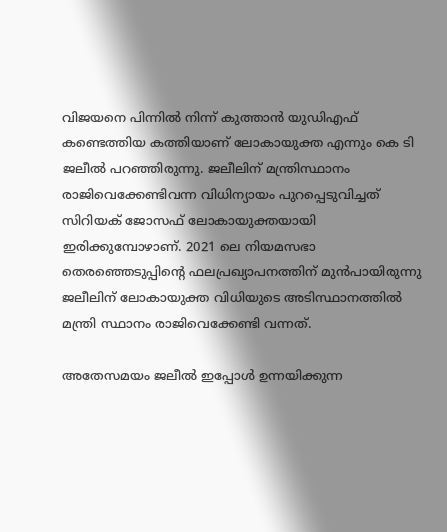വിജയനെ പിന്നില്‍ നിന്ന് കുത്താന്‍ യുഡിഎഫ് കണ്ടെത്തിയ കത്തിയാണ് ലോകായുക്ത എന്നും കെ ടി ജലീല്‍ പറഞ്ഞിരുന്നു. ജലീലിന് മന്ത്രിസ്ഥാനം രാജിവെക്കേണ്ടിവന്ന വിധിന്യായം പുറപ്പെടുവിച്ചത് സിറിയക് ജോസഫ് ലോകായുക്തയായി ഇരിക്കുമ്പോഴാണ്. 2021 ലെ നിയമസഭാ തെരഞ്ഞെടുപ്പിന്റെ ഫലപ്രഖ്യാപനത്തിന് മുന്‍പായിരുന്നു ജലീലിന് ലോകായുക്ത വിധിയുടെ അടിസ്ഥാനത്തില്‍ മന്ത്രി സ്ഥാനം രാജിവെക്കേണ്ടി വന്നത്.

അതേസമയം ജലീല്‍ ഇപ്പോള്‍ ഉന്നയിക്കുന്ന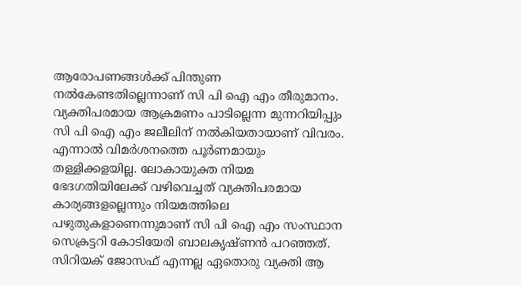ആരോപണങ്ങള്‍ക്ക് പിന്തുണ നല്‍കേണ്ടതില്ലെന്നാണ് സി പി ഐ എം തീരുമാനം. വ്യക്തിപരമായ ആക്രമണം പാടില്ലെന്ന മുന്നറിയിപ്പും സി പി ഐ എം ജലീലിന് നല്‍കിയതായാണ് വിവരം. എന്നാല്‍ വിമര്‍ശനത്തെ പൂര്‍ണമായും തള്ളിക്കളയില്ല. ലോകായുക്ത നിയമ ഭേദഗതിയിലേക്ക് വഴിവെച്ചത് വ്യക്തിപരമായ കാര്യങ്ങളല്ലെന്നും നിയമത്തിലെ പഴുതുകളാണെന്നുമാണ് സി പി ഐ എം സംസ്ഥാന സെക്രട്ടറി കോടിയേരി ബാലകൃഷ്ണന്‍ പറഞ്ഞത്. സിറിയക് ജോസഫ് എന്നല്ല ഏതൊരു വ്യക്തി ആ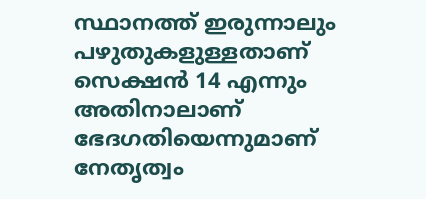സ്ഥാനത്ത് ഇരുന്നാലും പഴുതുകളുള്ളതാണ് സെക്ഷന്‍ 14 എന്നും അതിനാലാണ് ഭേദഗതിയെന്നുമാണ് നേതൃത്വം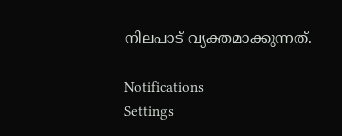നിലപാട് വ്യക്തമാക്കുന്നത്.

Notifications
Settings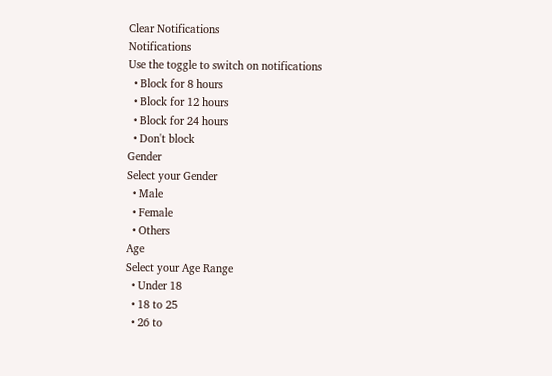Clear Notifications
Notifications
Use the toggle to switch on notifications
  • Block for 8 hours
  • Block for 12 hours
  • Block for 24 hours
  • Don't block
Gender
Select your Gender
  • Male
  • Female
  • Others
Age
Select your Age Range
  • Under 18
  • 18 to 25
  • 26 to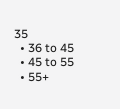35
  • 36 to 45
  • 45 to 55
  • 55+